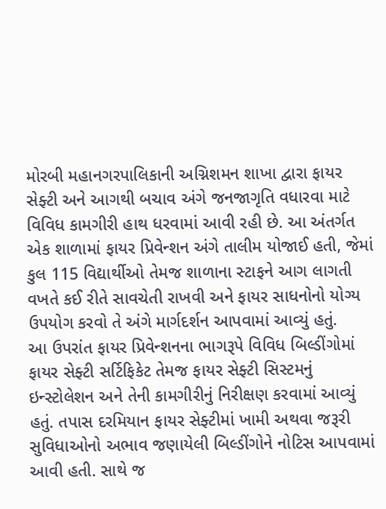મોરબી મહાનગરપાલિકાની અગ્નિશમન શાખા દ્વારા ફાયર સેફ્ટી અને આગથી બચાવ અંગે જનજાગૃતિ વધારવા માટે વિવિધ કામગીરી હાથ ધરવામાં આવી રહી છે. આ અંતર્ગત એક શાળામાં ફાયર પ્રિવેન્શન અંગે તાલીમ યોજાઈ હતી, જેમાં કુલ 115 વિદ્યાર્થીઓ તેમજ શાળાના સ્ટાફને આગ લાગતી વખતે કઈ રીતે સાવચેતી રાખવી અને ફાયર સાધનોનો યોગ્ય ઉપયોગ કરવો તે અંગે માર્ગદર્શન આપવામાં આવ્યું હતું.
આ ઉપરાંત ફાયર પ્રિવેન્શનના ભાગરૂપે વિવિધ બિલ્ડીંગોમાં ફાયર સેફ્ટી સર્ટિફિકેટ તેમજ ફાયર સેફ્ટી સિસ્ટમનું ઇન્સ્ટોલેશન અને તેની કામગીરીનું નિરીક્ષણ કરવામાં આવ્યું હતું. તપાસ દરમિયાન ફાયર સેફ્ટીમાં ખામી અથવા જરૂરી સુવિધાઓનો અભાવ જણાયેલી બિલ્ડીંગોને નોટિસ આપવામાં આવી હતી. સાથે જ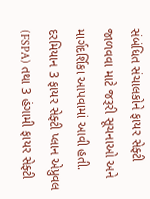સંબંધિત સંચાલકોને ફાયર સેફ્ટી જાળવવા માટે જરૂરી સૂચનાઓ અને માર્ગદર્શિકા આપવામાં આવી હતી.
દરમિયાન 3 ફાયર સેફ્ટી પ્લાન એપ્રુવલ (FSPA) તથા 3 હંગામી ફાયર સેફ્ટી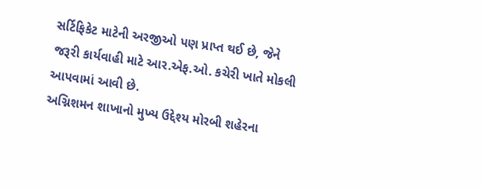સર્ટિફિકેટ માટેની અરજીઓ પણ પ્રાપ્ત થઈ છે, જેને જરૂરી કાર્યવાહી માટે આર.એફ.ઓ. કચેરી ખાતે મોકલી આપવામાં આવી છે.
અગ્નિશમન શાખાનો મુખ્ય ઉદ્દેશ્ય મોરબી શહેરના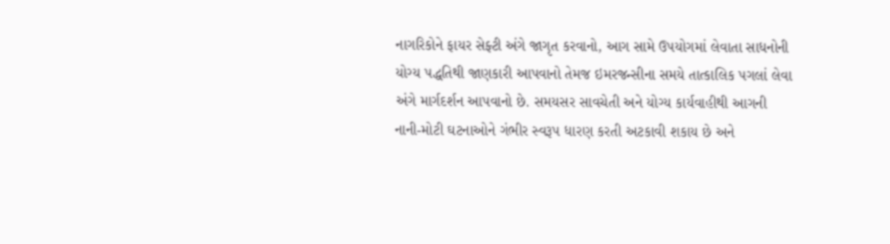નાગરિકોને ફાયર સેફ્ટી અંગે જાગૃત કરવાનો, આગ સામે ઉપયોગમાં લેવાતા સાધનોની યોગ્ય પદ્ધતિથી જાણકારી આપવાનો તેમજ ઇમરજન્સીના સમયે તાત્કાલિક પગલાં લેવા અંગે માર્ગદર્શન આપવાનો છે. સમયસર સાવચેતી અને યોગ્ય કાર્યવાહીથી આગની નાની-મોટી ઘટનાઓને ગંભીર સ્વરૂપ ધારણ કરતી અટકાવી શકાય છે અને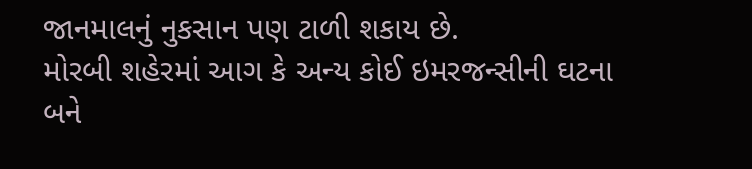જાનમાલનું નુકસાન પણ ટાળી શકાય છે.
મોરબી શહેરમાં આગ કે અન્ય કોઈ ઇમરજન્સીની ઘટના બને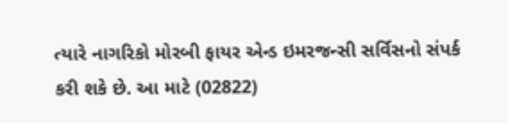ત્યારે નાગરિકો મોરબી ફાયર એન્ડ ઇમરજન્સી સર્વિસનો સંપર્ક કરી શકે છે. આ માટે (02822)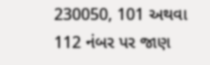230050, 101 અથવા 112 નંબર પર જાણ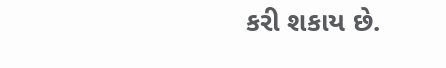કરી શકાય છે.